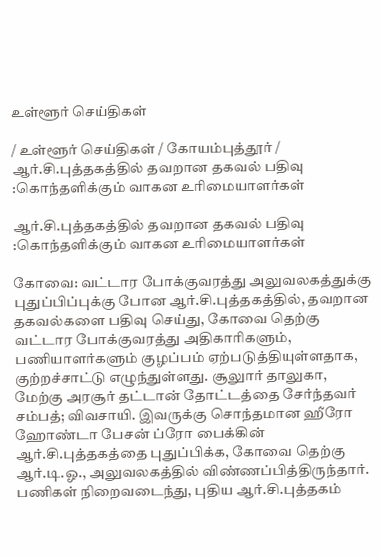உள்ளூர் செய்திகள்

/ உள்ளூர் செய்திகள் / கோயம்புத்தூர் / ஆர்.சி.புத்தகத்தில் தவறான தகவல் பதிவு :கொந்தளிக்கும் வாகன உரிமையாளர்கள்

ஆர்.சி.புத்தகத்தில் தவறான தகவல் பதிவு :கொந்தளிக்கும் வாகன உரிமையாளர்கள்

கோவை: வட்டார போக்குவரத்து அலுவலகத்துக்கு புதுப்பிப்புக்கு போன ஆர்.சி.புத்தகத்தில், தவறான தகவல்களை பதிவு செய்து, கோவை தெற்கு வட்டார போக்குவரத்து அதிகாரிகளும், பணியாளர்களும் குழப்பம் ஏற்படுத்தியுள்ளதாக, குற்றச்சாட்டு எழுந்துள்ளது. சூலுார் தாலுகா, மேற்கு அரசூர் தட்டான் தோட்டத்தை சேர்ந்தவர் சம்பத்; விவசாயி. இவருக்கு சொந்தமான ஹீரோ ஹோண்டா பேசன் ப்ரோ பைக்கின் ஆர்.சி.புத்தகத்தை புதுப்பிக்க, கோவை தெற்கு ஆர்.டி.ஓ., அலுவலகத்தில் விண்ணப்பித்திருந்தார். பணிகள் நிறைவடைந்து, புதிய ஆர்.சி.புத்தகம்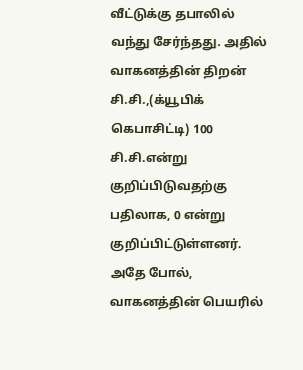வீட்டுக்கு தபாலில் வந்து சேர்ந்தது. அதில் வாகனத்தின் திறன் சி.சி.,(க்யூபிக் கெபாசிட்டி) 100 சி.சி.என்று குறிப்பிடுவதற்கு பதிலாக, 0 என்று குறிப்பிட்டுள்ளனர். அதே போல், வாகனத்தின் பெயரில்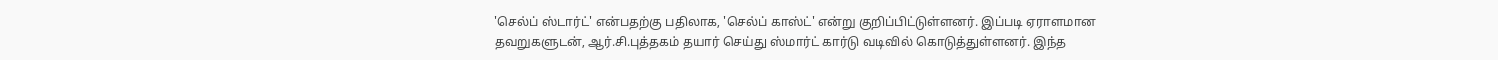'செல்ப் ஸ்டார்ட்' என்பதற்கு பதிலாக, 'செல்ப் காஸ்ட்' என்று குறிப்பிட்டுள்ளனர். இப்படி ஏராளமான தவறுகளுடன், ஆர்.சி.புத்தகம் தயார் செய்து ஸ்மார்ட் கார்டு வடிவில் கொடுத்துள்ளனர். இந்த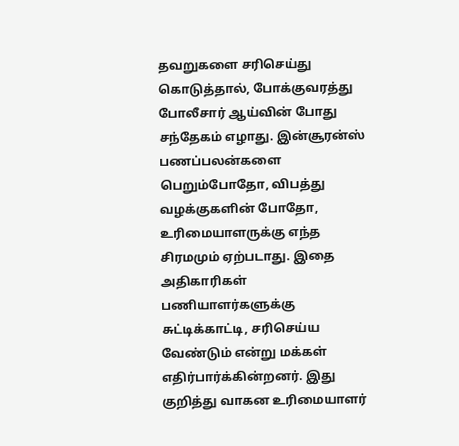தவறுகளை சரிசெய்து கொடுத்தால், போக்குவரத்து போலீசார் ஆய்வின் போது சந்தேகம் எழாது. இன்சூரன்ஸ் பணப்பலன்களை பெறும்போதோ, விபத்து வழக்குகளின் போதோ, உரிமையாளருக்கு எந்த சிரமமும் ஏற்படாது. இதை அதிகாரிகள் பணியாளர்களுக்கு சுட்டிக்காட்டி, சரிசெய்ய வேண்டும் என்று மக்கள் எதிர்பார்க்கின்றனர். இது குறித்து வாகன உரிமையாளர்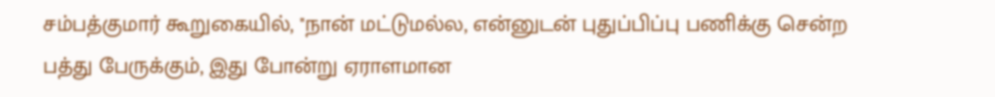சம்பத்குமார் கூறுகையில், ''நான் மட்டுமல்ல, என்னுடன் புதுப்பிப்பு பணிக்கு சென்ற பத்து பேருக்கும், இது போன்று ஏராளமான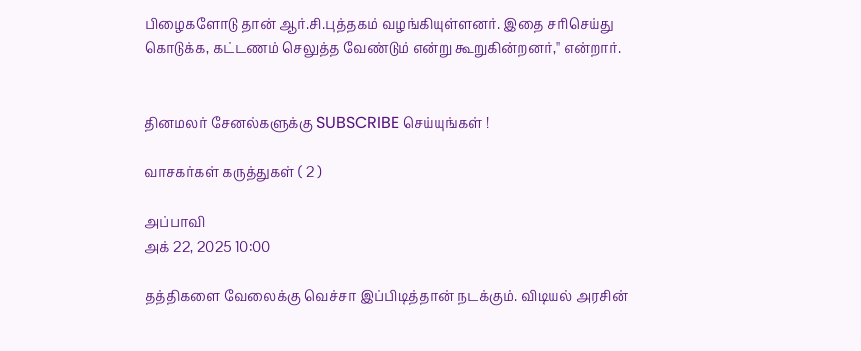பிழைகளோடு தான் ஆர்.சி.புத்தகம் வழங்கியுள்ளனர். இதை சரிசெய்து கொடுக்க, கட்டணம் செலுத்த வேண்டும் என்று கூறுகின்றனர்,'' என்றார்.


தினமலர் சேனல்களுக்கு SUBSCRIBE செய்யுங்கள் !

வாசகர்கள் கருத்துகள் ( 2 )

அப்பாவி
அக் 22, 2025 10:00

தத்திகளை வேலைக்கு வெச்சா இப்பிடித்தான் நடக்கும். விடியல் அரசின்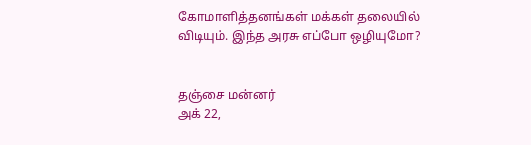கோமாளித்தனங்கள் மக்கள் தலையில் விடியும். இந்த அரசு எப்போ ஒழியுமோ?


தஞ்சை மன்னர்
அக் 22,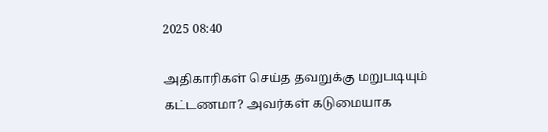2025 08:40

அதிகாரிகள் செய்த தவறுக்கு மறுபடியும் கட்டணமா? அவர்கள் கடுமையாக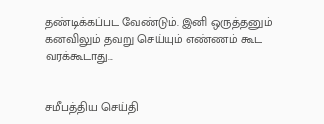தண்டிக்கப்பட வேண்டும். இனி ஒருத்தனும் கனவிலும் தவறு செய்யும் எண்ணம் கூட வரக்கூடாது...


சமீபத்திய செய்தி